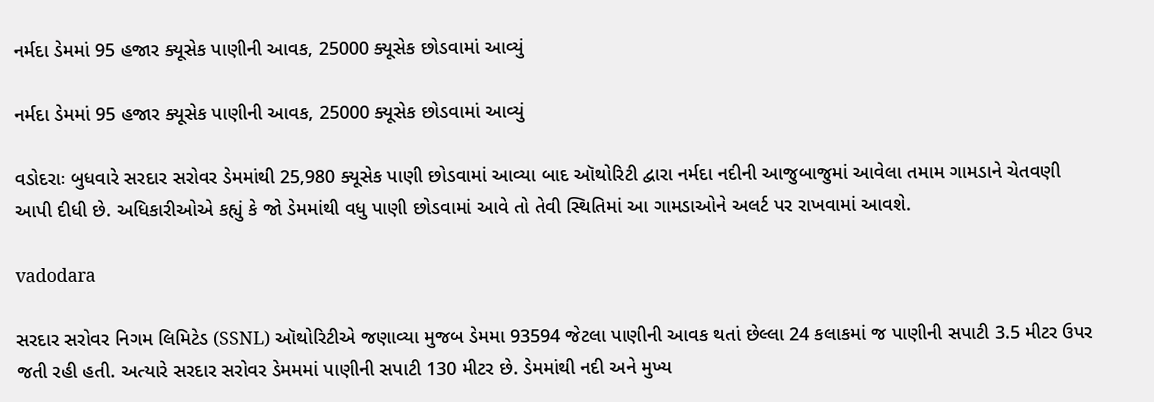નર્મદા ડેમમાં 95 હજાર ક્યૂસેક પાણીની આવક, 25000 ક્યૂસેક છોડવામાં આવ્યું

નર્મદા ડેમમાં 95 હજાર ક્યૂસેક પાણીની આવક, 25000 ક્યૂસેક છોડવામાં આવ્યું

વડોદરાઃ બુધવારે સરદાર સરોવર ડેમમાંથી 25,980 ક્યૂસેક પાણી છોડવામાં આવ્યા બાદ ઑથોરિટી દ્વારા નર્મદા નદીની આજુબાજુમાં આવેલા તમામ ગામડાને ચેતવણી આપી દીધી છે. અધિકારીઓએ કહ્યું કે જો ડેમમાંથી વધુ પાણી છોડવામાં આવે તો તેવી સ્થિતિમાં આ ગામડાઓને અલર્ટ પર રાખવામાં આવશે.

vadodara

સરદાર સરોવર નિગમ લિમિટેડ (SSNL) ઑથોરિટીએ જણાવ્યા મુજબ ડેમમા 93594 જેટલા પાણીની આવક થતાં છેલ્લા 24 કલાકમાં જ પાણીની સપાટી 3.5 મીટર ઉપર જતી રહી હતી. અત્યારે સરદાર સરોવર ડેમમમાં પાણીની સપાટી 130 મીટર છે. ડેમમાંથી નદી અને મુખ્ય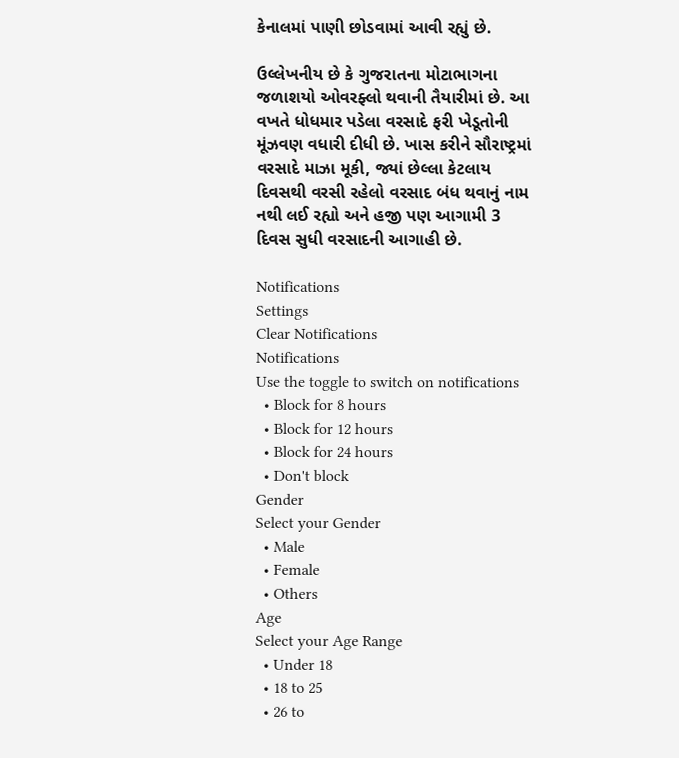કેનાલમાં પાણી છોડવામાં આવી રહ્યું છે.

ઉલ્લેખનીય છે કે ગુજરાતના મોટાભાગના જળાશયો ઓવરફ્લો થવાની તૈયારીમાં છે. આ વખતે ધોધમાર પડેલા વરસાદે ફરી ખેડૂતોની મૂંઝવણ વધારી દીધી છે. ખાસ કરીને સૌરાષ્ટ્રમાં વરસાદે માઝા મૂકી, જ્યાં છેલ્લા કેટલાય દિવસથી વરસી રહેલો વરસાદ બંધ થવાનું નામ નથી લઈ રહ્યો અને હજી પણ આગામી 3 દિવસ સુધી વરસાદની આગાહી છે.

Notifications
Settings
Clear Notifications
Notifications
Use the toggle to switch on notifications
  • Block for 8 hours
  • Block for 12 hours
  • Block for 24 hours
  • Don't block
Gender
Select your Gender
  • Male
  • Female
  • Others
Age
Select your Age Range
  • Under 18
  • 18 to 25
  • 26 to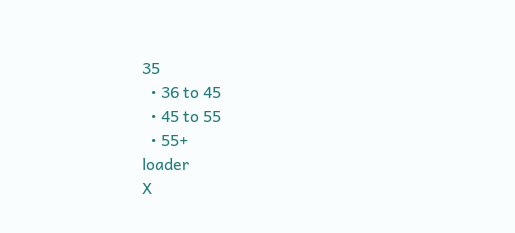35
  • 36 to 45
  • 45 to 55
  • 55+
loader
X